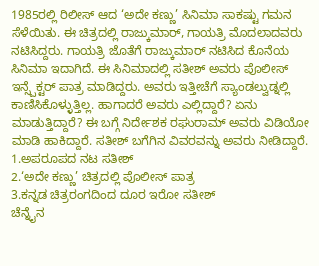1985ರಲ್ಲಿ ರಿಲೀಸ್ ಆದ ‘ಅದೇ ಕಣ್ಣು’ ಸಿನಿಮಾ ಸಾಕಷ್ಟು ಗಮನ ಸೆಳೆಯಿತು. ಈ ಚಿತ್ರದಲ್ಲಿ ರಾಜ್ಕುಮಾರ್, ಗಾಯತ್ರಿ ಮೊದಲಾದವರು ನಟಿಸಿದ್ದರು. ಗಾಯತ್ರಿ ಜೊತೆಗೆ ರಾಜ್ಕುಮಾರ್ ನಟಿಸಿದ ಕೊನೆಯ ಸಿನಿಮಾ ಇದಾಗಿದೆ. ಈ ಸಿನಿಮಾದಲ್ಲಿ ಸತೀಶ್ ಅವರು ಪೊಲೀಸ್ ಇನ್ಸ್ಪೆಕ್ಟರ್ ಪಾತ್ರ ಮಾಡಿದ್ದರು. ಅವರು ಇತ್ತೀಚೆಗೆ ಸ್ಯಾಂಡಲ್ವುಡ್ನಲ್ಲಿ ಕಾಣಿಸಿಕೊಳ್ಳುತ್ತಿಲ್ಲ. ಹಾಗಾದರೆ ಅವರು ಎಲ್ಲಿದ್ದಾರೆ? ಏನು ಮಾಡುತ್ತಿದ್ದಾರೆ? ಈ ಬಗ್ಗೆ ನಿರ್ದೇಶಕ ರಘುರಾಮ್ ಅವರು ವಿಡಿಯೋ ಮಾಡಿ ಹಾಕಿದ್ದಾರೆ. ಸತೀಶ್ ಬಗೆಗಿನ ವಿವರವನ್ನು ಅವರು ನೀಡಿದ್ದಾರೆ.
1.ಅಪರೂಪದ ನಟ ಸತೀಶ್
2.‘ಅದೇ ಕಣ್ಣು’ ಚಿತ್ರದಲ್ಲಿ ಪೊಲೀಸ್ ಪಾತ್ರ
3.ಕನ್ನಡ ಚಿತ್ರರಂಗದಿಂದ ದೂರ ಇರೋ ಸತೀಶ್
ಚೆನ್ನೈನ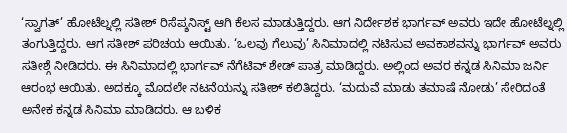‘ಸ್ವಾಗತ್’ ಹೋಟೆಲ್ನಲ್ಲಿ ಸತೀಶ್ ರಿಸೆಪ್ಶನಿಸ್ಟ್ ಆಗಿ ಕೆಲಸ ಮಾಡುತ್ತಿದ್ದರು. ಆಗ ನಿರ್ದೇಶಕ ಭಾರ್ಗವ್ ಅವರು ಇದೇ ಹೋಟೆಲ್ನಲ್ಲಿ ತಂಗುತ್ತಿದ್ದರು. ಆಗ ಸತೀಶ್ ಪರಿಚಯ ಆಯಿತು. ‘ಒಲವು ಗೆಲುವು’ ಸಿನಿಮಾದಲ್ಲಿ ನಟಿಸುವ ಅವಕಾಶವನ್ನು ಭಾರ್ಗವ್ ಅವರು ಸತೀಶ್ಗೆ ನೀಡಿದರು. ಈ ಸಿನಿಮಾದಲ್ಲಿ ಭಾರ್ಗವ್ ನೆಗೆಟಿವ್ ಶೇಡ್ ಪಾತ್ರ ಮಾಡಿದ್ದರು. ಅಲ್ಲಿಂದ ಅವರ ಕನ್ನಡ ಸಿನಿಮಾ ಜರ್ನಿ ಆರಂಭ ಆಯಿತು. ಅದಕ್ಕೂ ಮೊದಲೇ ನಟನೆಯನ್ನು ಸತೀಶ್ ಕಲಿತಿದ್ದರು. ‘ಮದುವೆ ಮಾಡು ತಮಾಷೆ ನೋಡು’ ಸೇರಿದಂತೆ ಅನೇಕ ಕನ್ನಡ ಸಿನಿಮಾ ಮಾಡಿದರು. ಆ ಬಳಿಕ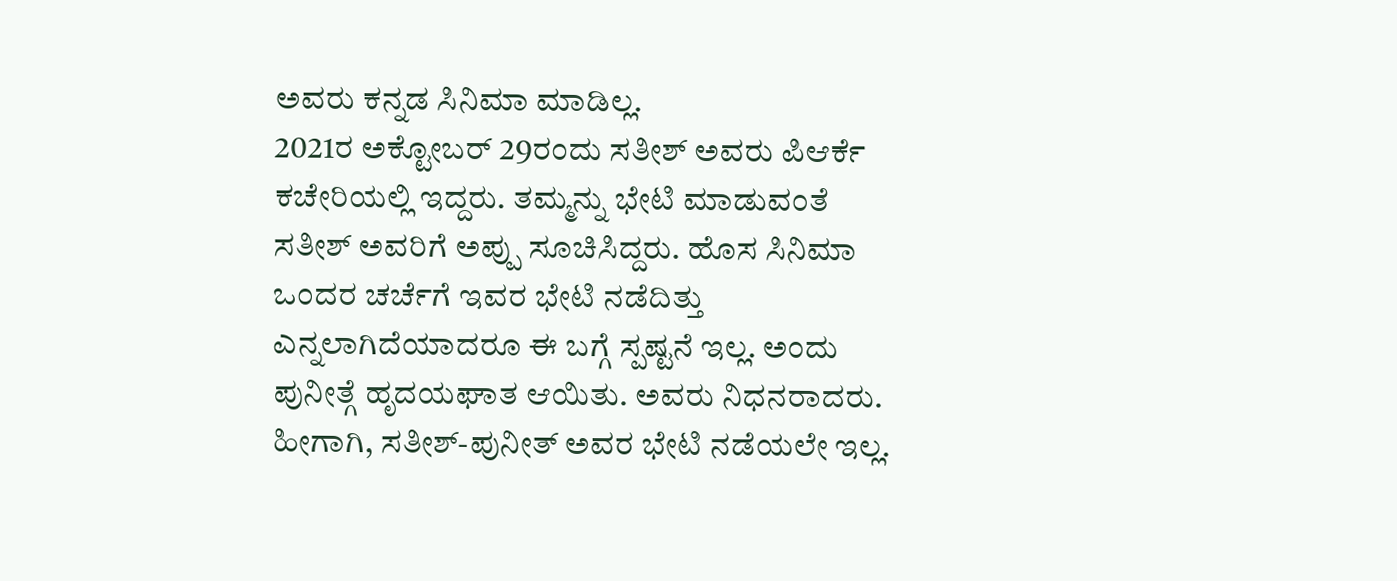ಅವರು ಕನ್ನಡ ಸಿನಿಮಾ ಮಾಡಿಲ್ಲ.
2021ರ ಅಕ್ಟೋಬರ್ 29ರಂದು ಸತೀಶ್ ಅವರು ಪಿಆರ್ಕೆ ಕಚೇರಿಯಲ್ಲಿ ಇದ್ದರು. ತಮ್ಮನ್ನು ಭೇಟಿ ಮಾಡುವಂತೆ ಸತೀಶ್ ಅವರಿಗೆ ಅಪ್ಪು ಸೂಚಿಸಿದ್ದರು. ಹೊಸ ಸಿನಿಮಾ ಒಂದರ ಚರ್ಚೆಗೆ ಇವರ ಭೇಟಿ ನಡೆದಿತ್ತು ಎನ್ನಲಾಗಿದೆಯಾದರೂ ಈ ಬಗ್ಗೆ ಸ್ಪಷ್ಟನೆ ಇಲ್ಲ. ಅಂದು ಪುನೀತ್ಗೆ ಹೃದಯಘಾತ ಆಯಿತು. ಅವರು ನಿಧನರಾದರು. ಹೀಗಾಗಿ, ಸತೀಶ್-ಪುನೀತ್ ಅವರ ಭೇಟಿ ನಡೆಯಲೇ ಇಲ್ಲ.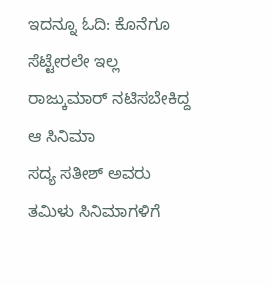ಇದನ್ನೂ ಓದಿ: ಕೊನೆಗೂ ಸೆಟ್ಟೇರಲೇ ಇಲ್ಲ ರಾಜ್ಕುಮಾರ್ ನಟಿಸಬೇಕಿದ್ದ ಆ ಸಿನಿಮಾ
ಸದ್ಯ ಸತೀಶ್ ಅವರು ತಮಿಳು ಸಿನಿಮಾಗಳಿಗೆ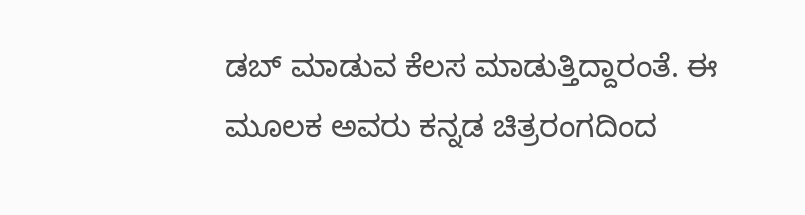ಡಬ್ ಮಾಡುವ ಕೆಲಸ ಮಾಡುತ್ತಿದ್ದಾರಂತೆ. ಈ ಮೂಲಕ ಅವರು ಕನ್ನಡ ಚಿತ್ರರಂಗದಿಂದ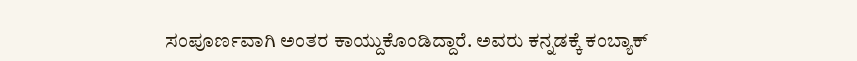ಸಂಪೂರ್ಣವಾಗಿ ಅಂತರ ಕಾಯ್ದುಕೊಂಡಿದ್ದಾರೆ. ಅವರು ಕನ್ನಡಕ್ಕೆ ಕಂಬ್ಯಾಕ್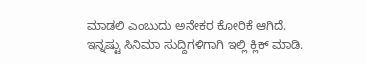ಮಾಡಲಿ ಎಂಬುದು ಅನೇಕರ ಕೋರಿಕೆ ಆಗಿದೆ.
ಇನ್ನಷ್ಟು ಸಿನಿಮಾ ಸುದ್ದಿಗಳಿಗಾಗಿ ಇಲ್ಲಿ ಕ್ಲಿಕ್ ಮಾಡಿ.